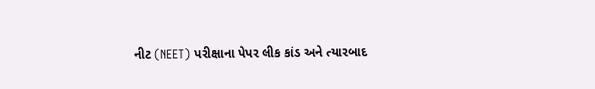નીટ (NEET) પરીક્ષાના પેપર લીક કાંડ અને ત્યારબાદ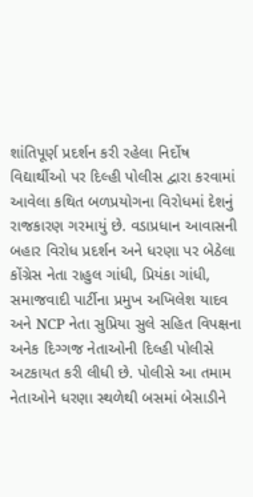શાંતિપૂર્ણ પ્રદર્શન કરી રહેલા નિર્દોષ વિદ્યાર્થીઓ પર દિલ્હી પોલીસ દ્વારા કરવામાં આવેલા કથિત બળપ્રયોગના વિરોધમાં દેશનું રાજકારણ ગરમાયું છે. વડાપ્રધાન આવાસની બહાર વિરોધ પ્રદર્શન અને ધરણા પર બેઠેલા કોંગ્રેસ નેતા રાહુલ ગાંધી, પ્રિયંકા ગાંધી, સમાજવાદી પાર્ટીના પ્રમુખ અખિલેશ યાદવ અને NCP નેતા સુપ્રિયા સુલે સહિત વિપક્ષના અનેક દિગ્ગજ નેતાઓની દિલ્હી પોલીસે અટકાયત કરી લીધી છે. પોલીસે આ તમામ નેતાઓને ધરણા સ્થળેથી બસમાં બેસાડીને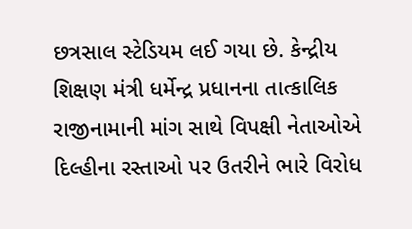છત્રસાલ સ્ટેડિયમ લઈ ગયા છે. કેન્દ્રીય શિક્ષણ મંત્રી ધર્મેન્દ્ર પ્રધાનના તાત્કાલિક રાજીનામાની માંગ સાથે વિપક્ષી નેતાઓએ દિલ્હીના રસ્તાઓ પર ઉતરીને ભારે વિરોધ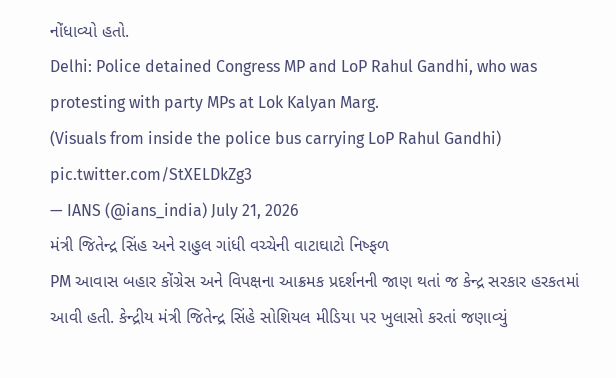નોંધાવ્યો હતો.
Delhi: Police detained Congress MP and LoP Rahul Gandhi, who was protesting with party MPs at Lok Kalyan Marg.
(Visuals from inside the police bus carrying LoP Rahul Gandhi) pic.twitter.com/StXELDkZg3
— IANS (@ians_india) July 21, 2026
મંત્રી જિતેન્દ્ર સિંહ અને રાહુલ ગાંધી વચ્ચેની વાટાઘાટો નિષ્ફળ
PM આવાસ બહાર કોંગ્રેસ અને વિપક્ષના આક્રમક પ્રદર્શનની જાણ થતાં જ કેન્દ્ર સરકાર હરકતમાં આવી હતી. કેન્દ્રીય મંત્રી જિતેન્દ્ર સિંહે સોશિયલ મીડિયા પર ખુલાસો કરતાં જણાવ્યું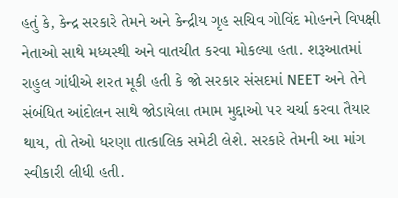હતું કે, કેન્દ્ર સરકારે તેમને અને કેન્દ્રીય ગૃહ સચિવ ગોવિંદ મોહનને વિપક્ષી નેતાઓ સાથે મધ્યસ્થી અને વાતચીત કરવા મોકલ્યા હતા. શરૂઆતમાં રાહુલ ગાંધીએ શરત મૂકી હતી કે જો સરકાર સંસદમાં NEET અને તેને સંબંધિત આંદોલન સાથે જોડાયેલા તમામ મુદ્દાઓ પર ચર્ચા કરવા તૈયાર થાય, તો તેઓ ધરણા તાત્કાલિક સમેટી લેશે. સરકારે તેમની આ માંગ સ્વીકારી લીધી હતી.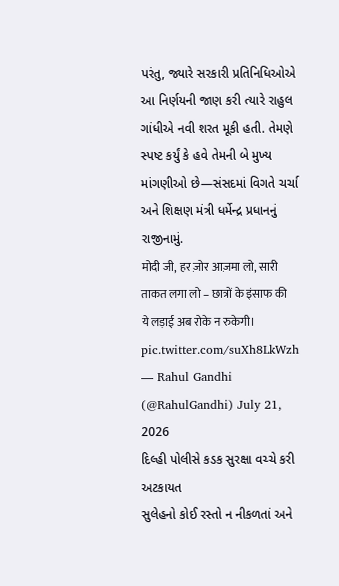પરંતુ, જ્યારે સરકારી પ્રતિનિધિઓએ આ નિર્ણયની જાણ કરી ત્યારે રાહુલ ગાંધીએ નવી શરત મૂકી હતી. તેમણે સ્પષ્ટ કર્યું કે હવે તેમની બે મુખ્ય માંગણીઓ છે—સંસદમાં વિગતે ચર્ચા અને શિક્ષણ મંત્રી ધર્મેન્દ્ર પ્રધાનનું રાજીનામું.
मोदी जी, हर ज़ोर आज़मा लो, सारी ताकत लगा लो – छात्रों के इंसाफ की ये लड़ाई अब रोके न रुकेगी। pic.twitter.com/suXh8LkWzh
— Rahul Gandhi (@RahulGandhi) July 21, 2026
દિલ્હી પોલીસે કડક સુરક્ષા વચ્ચે કરી અટકાયત
સુલેહનો કોઈ રસ્તો ન નીકળતાં અને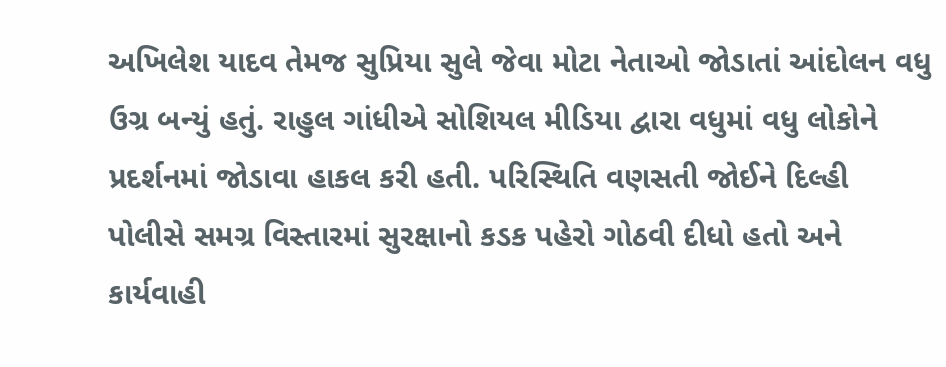અખિલેશ યાદવ તેમજ સુપ્રિયા સુલે જેવા મોટા નેતાઓ જોડાતાં આંદોલન વધુ ઉગ્ર બન્યું હતું. રાહુલ ગાંધીએ સોશિયલ મીડિયા દ્વારા વધુમાં વધુ લોકોને પ્રદર્શનમાં જોડાવા હાકલ કરી હતી. પરિસ્થિતિ વણસતી જોઈને દિલ્હી પોલીસે સમગ્ર વિસ્તારમાં સુરક્ષાનો કડક પહેરો ગોઠવી દીધો હતો અને કાર્યવાહી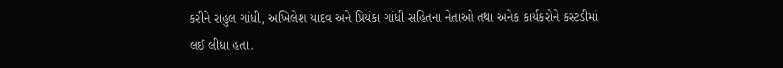કરીને રાહુલ ગાંધી, અખિલેશ યાદવ અને પ્રિયંકા ગાંધી સહિતના નેતાઓ તથા અનેક કાર્યકરોને કસ્ટડીમાં લઈ લીધા હતા.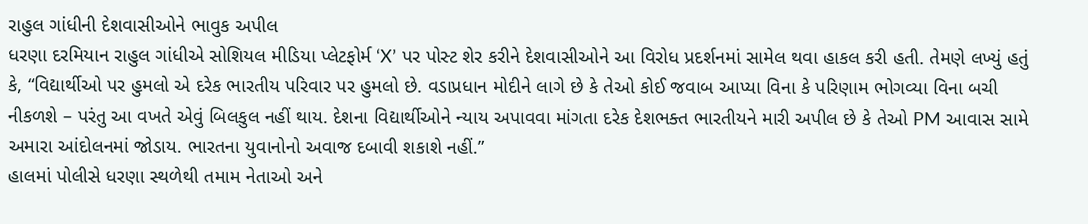રાહુલ ગાંધીની દેશવાસીઓને ભાવુક અપીલ
ધરણા દરમિયાન રાહુલ ગાંધીએ સોશિયલ મીડિયા પ્લેટફોર્મ ‘X’ પર પોસ્ટ શેર કરીને દેશવાસીઓને આ વિરોધ પ્રદર્શનમાં સામેલ થવા હાકલ કરી હતી. તેમણે લખ્યું હતું કે, “વિદ્યાર્થીઓ પર હુમલો એ દરેક ભારતીય પરિવાર પર હુમલો છે. વડાપ્રધાન મોદીને લાગે છે કે તેઓ કોઈ જવાબ આપ્યા વિના કે પરિણામ ભોગવ્યા વિના બચી નીકળશે – પરંતુ આ વખતે એવું બિલકુલ નહીં થાય. દેશના વિદ્યાર્થીઓને ન્યાય અપાવવા માંગતા દરેક દેશભક્ત ભારતીયને મારી અપીલ છે કે તેઓ PM આવાસ સામે અમારા આંદોલનમાં જોડાય. ભારતના યુવાનોનો અવાજ દબાવી શકાશે નહીં.”
હાલમાં પોલીસે ધરણા સ્થળેથી તમામ નેતાઓ અને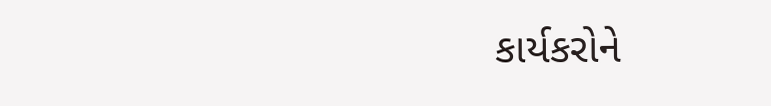કાર્યકરોને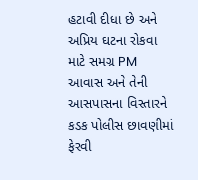હટાવી દીધા છે અને અપ્રિય ઘટના રોકવા માટે સમગ્ર PM આવાસ અને તેની આસપાસના વિસ્તારને કડક પોલીસ છાવણીમાં ફેરવી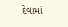દેવામાં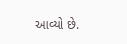આવ્યો છે.